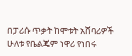በፓሪሱ ጥቃት ከሞቱት አሸባሪዎች ሁለቱ የቤልጄም ነዋሪ የነበሩ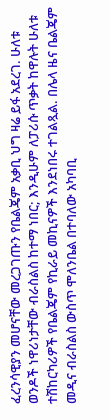ፈረንሳዊያን መሆናቸው መረጋገጡን የቤልጄም አቃቢ ህግ ዛሬ ይፋ አደረገ. ሁለቱ ወንዶች ነዋሪነታቸው ብራስልስ ከተማ ነበር; እንዲሁም ለፓሪሱ ጥቃት ከዋሉት ሁለቱ ተሽከርካሪዎች የቤልጄም የኪራይ መኪናዎች እንደነበሩ ተገልጿል. በሌላ ዜና ቤልጄም መዲና ብራስልስ ውስጥ ሞለንቤል በተባለው አካባቢ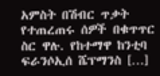አምስት በሽብር ጥቃት የተጠረጠሩ ሰዎች በቁጥጥር ስር ዋሉ. የከተማዋ ከንቲባ ፍራንሶኢሰ ሼፕማንስ […]